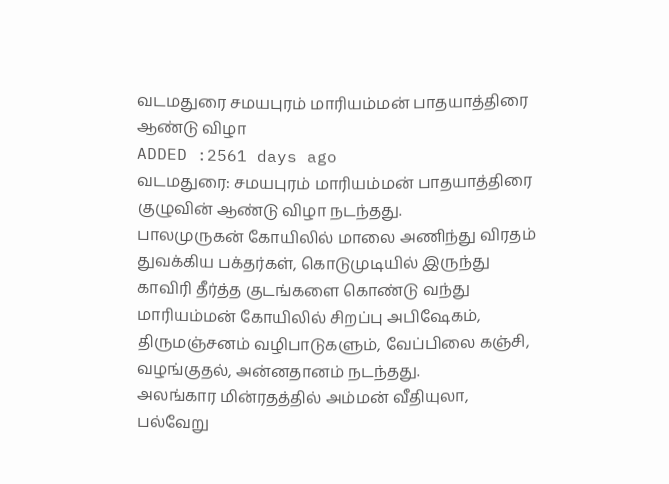வடமதுரை சமயபுரம் மாரியம்மன் பாதயாத்திரை ஆண்டு விழா
ADDED :2561 days ago
வடமதுரை: சமயபுரம் மாரியம்மன் பாதயாத்திரை குழுவின் ஆண்டு விழா நடந்தது.
பாலமுருகன் கோயிலில் மாலை அணிந்து விரதம் துவக்கிய பக்தர்கள், கொடுமுடியில் இருந்து காவிரி தீர்த்த குடங்களை கொண்டு வந்து மாரியம்மன் கோயிலில் சிறப்பு அபிஷேகம், திருமஞ்சனம் வழிபாடுகளும், வேப்பிலை கஞ்சி, வழங்குதல், அன்னதானம் நடந்தது.
அலங்கார மின்ரதத்தில் அம்மன் வீதியுலா, பல்வேறு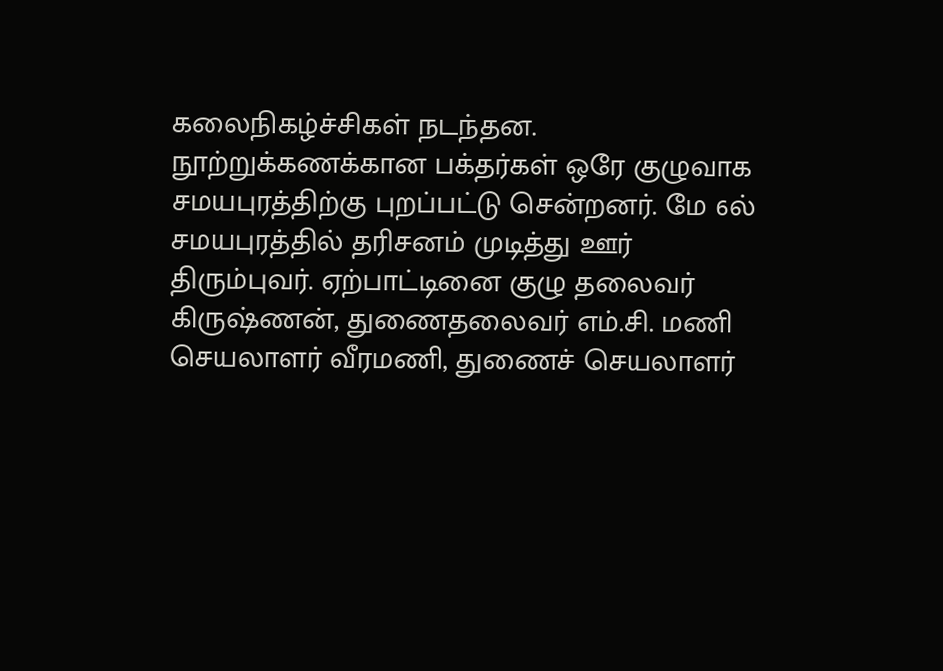கலைநிகழ்ச்சிகள் நடந்தன. நூற்றுக்கணக்கான பக்தர்கள் ஒரே குழுவாக சமயபுரத்திற்கு புறப்பட்டு சென்றனர். மே 6ல்
சமயபுரத்தில் தரிசனம் முடித்து ஊர் திரும்புவர். ஏற்பாட்டினை குழு தலைவர் கிருஷ்ணன், துணைதலைவர் எம்.சி. மணி செயலாளர் வீரமணி, துணைச் செயலாளர்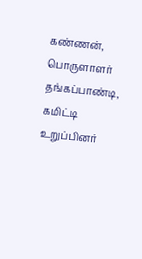கண்ணன்,
பொருளாளர் தங்கப்பாண்டி, கமிட்டி உறுப்பினர்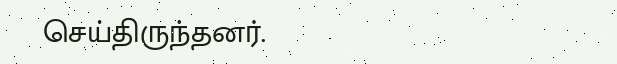செய்திருந்தனர்.